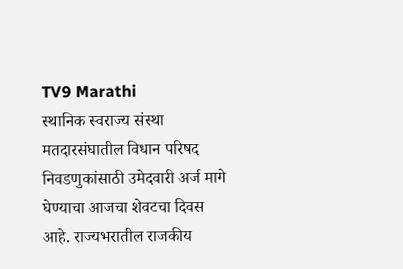TV9 Marathi
स्थानिक स्वराज्य संस्था मतदारसंघातील विधान परिषद निवडणुकांसाठी उमेदवारी अर्ज मागे घेण्याचा आजचा शेवटचा दिवस आहे. राज्यभरातील राजकीय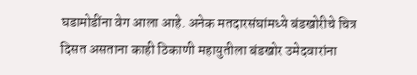घडामोडींना वेग आला आहे. अनेक मतदारसंघांमध्ये बंडखोरीचे चित्र दिसत असताना काही ठिकाणी महायुतीला बंडखोर उमेदवारांना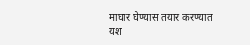माघार घेण्यास तयार करण्यात यश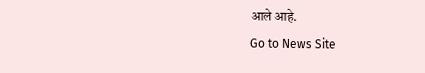आले आहे.
Go to News Site